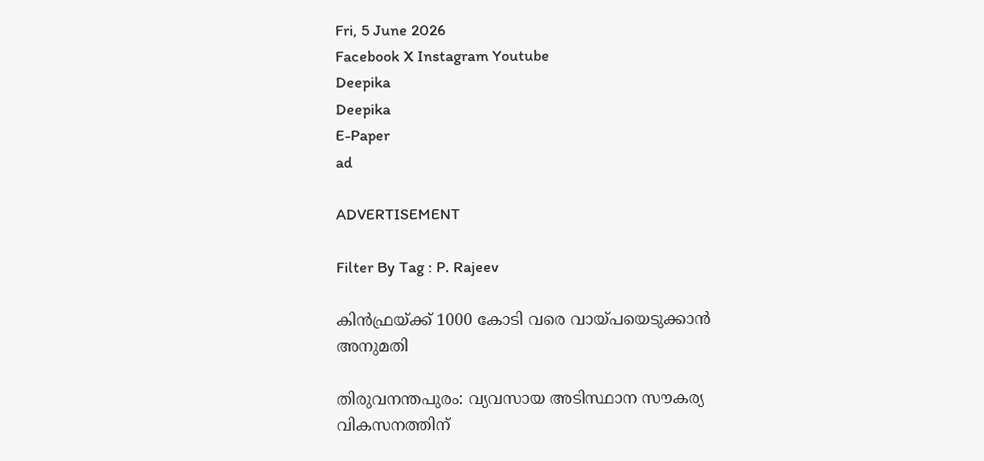Fri, 5 June 2026
Facebook X Instagram Youtube
Deepika
Deepika
E-Paper
ad

ADVERTISEMENT

Filter By Tag : P. Rajeev

കിൻഫ്രയ്ക്ക് 1000 കോടി വരെ വായ്പയെടുക്കാൻ അനുമതി

തിരുവനന്തപുരം: വ്യവസായ അടിസ്ഥാന സൗകര്യ വികസനത്തിന്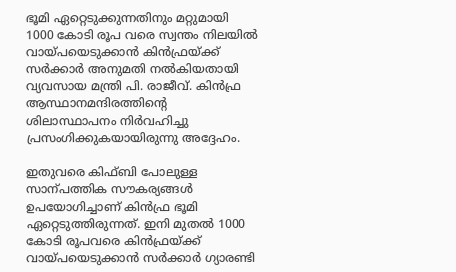ഭൂമി ഏറ്റെടുക്കുന്നതിനും മറ്റുമായി 1000 കോടി രൂപ വരെ സ്വന്തം നിലയിൽ വായ്പയെടുക്കാൻ കിൻഫ്രയ്ക്ക് സർക്കാർ അനുമതി നൽകിയതായി വ്യവസായ മന്ത്രി പി. രാജീവ്. കിൻഫ്ര ആസ്ഥാനമന്ദിരത്തിന്‍റെ ശിലാസ്ഥാപനം നിർവഹിച്ചു പ്രസംഗിക്കുകയായിരുന്നു അദ്ദേഹം.

ഇതുവരെ കിഫ്ബി പോലുള്ള സാന്പത്തിക സൗകര്യങ്ങൾ ഉപയോഗിച്ചാണ് കിൻഫ്ര ഭൂമി ഏറ്റെടുത്തിരുന്നത്. ഇനി മുതൽ 1000 കോടി രൂപവരെ കിൻഫ്രയ്ക്ക് വായ്പയെടുക്കാൻ സർക്കാർ ഗ്യാരണ്ടി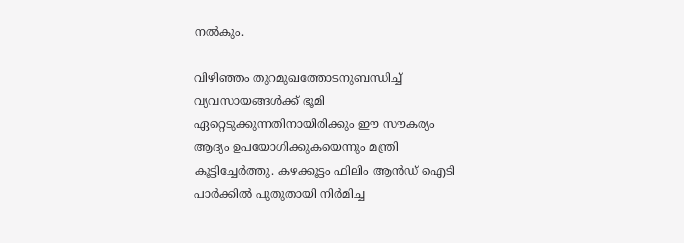നൽകും.

വിഴിഞ്ഞം തുറമുഖത്തോടനുബന്ധിച്ച് വ്യവസായങ്ങൾക്ക് ഭൂമി ഏറ്റെടുക്കുന്നതിനായിരിക്കും ഈ സൗകര്യം ആദ്യം ഉപയോഗിക്കുകയെന്നും മന്ത്രി കൂട്ടിച്ചേർത്തു. കഴക്കൂട്ടം ഫിലിം ആൻഡ് ഐടി പാർക്കിൽ പുതുതായി നിർമിച്ച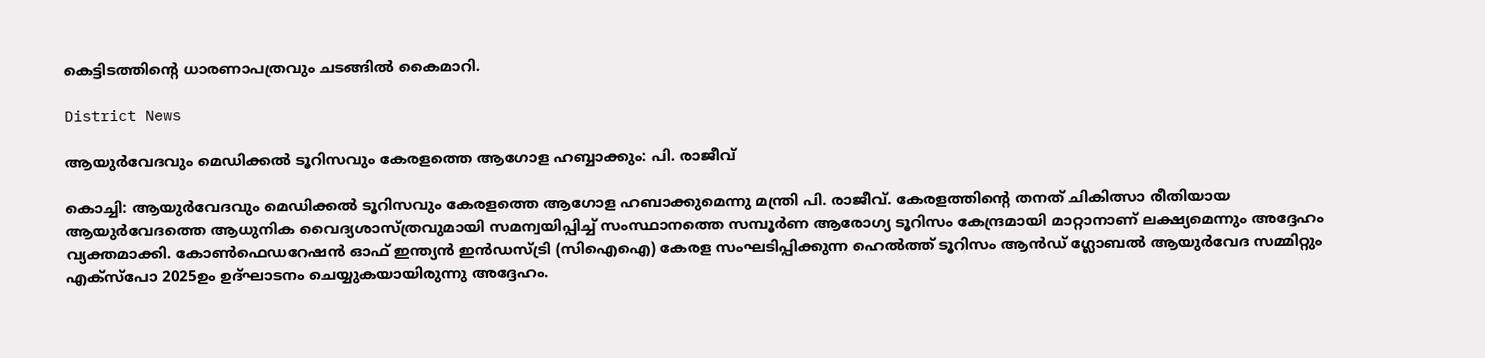കെട്ടിടത്തിന്‍റെ ധാരണാപത്രവും ചടങ്ങിൽ കൈമാറി.

District News

ആയുർവേദവും മെഡിക്കൽ ടൂറിസവും കേരളത്തെ ആഗോള ഹബ്ബാക്കും: പി. രാജീവ്

കൊച്ചി: ആയുർവേദവും മെഡിക്കൽ ടൂറിസവും കേരളത്തെ ആഗോള ഹബാക്കുമെന്നു മന്ത്രി പി. രാജീവ്. കേരളത്തിന്‍റെ തനത് ചികിത്സാ രീതിയായ ആയുർവേദത്തെ ആധുനിക വൈദ്യശാസ്ത്രവുമായി സമന്വയിപ്പിച്ച് സംസ്ഥാനത്തെ സമ്പൂർണ ആരോഗ്യ ടൂറിസം കേന്ദ്രമായി മാറ്റാനാണ് ലക്ഷ്യമെന്നും അദ്ദേഹം വ്യക്തമാക്കി. കോൺഫെഡറേഷൻ ഓഫ് ഇന്ത്യൻ ഇൻഡസ്ട്രി (സിഐഐ) കേരള സംഘടിപ്പിക്കുന്ന ഹെൽത്ത് ടൂറിസം ആൻഡ് ഗ്ലോബൽ ആയുർവേദ സമ്മിറ്റും എക്‌സ്‌പോ 2025ഉം ഉദ്ഘാടനം ചെയ്യുകയായിരുന്നു അദ്ദേഹം.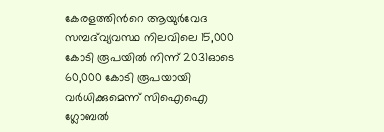കേരളത്തിന്‍റെ ആയുർവേദ സമ്പദ്‌വ്യവസ്ഥ നിലവിലെ 15,000 കോടി രൂപയിൽ നിന്ന് 2031ഓടെ 60,000 കോടി രൂപയായി വർധിക്കുമെന്ന് സിഐഐ ഗ്ലോബൽ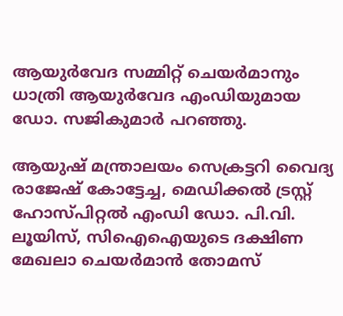ആയുർവേദ സമ്മിറ്റ് ചെയർമാനും ധാത്രി ആയുർവേദ എംഡിയുമായ ഡോ. സജികുമാർ പറഞ്ഞു.

ആയുഷ് മന്ത്രാലയം സെക്രട്ടറി വൈദ്യ രാജേഷ് കോട്ടേച്ച, മെഡിക്കൽ ട്രസ്റ്റ് ഹോസ്പിറ്റൽ എംഡി ഡോ. പി.വി. ലൂയിസ്, സിഐഐയുടെ ദക്ഷിണ മേഖലാ ചെയർമാൻ തോമസ്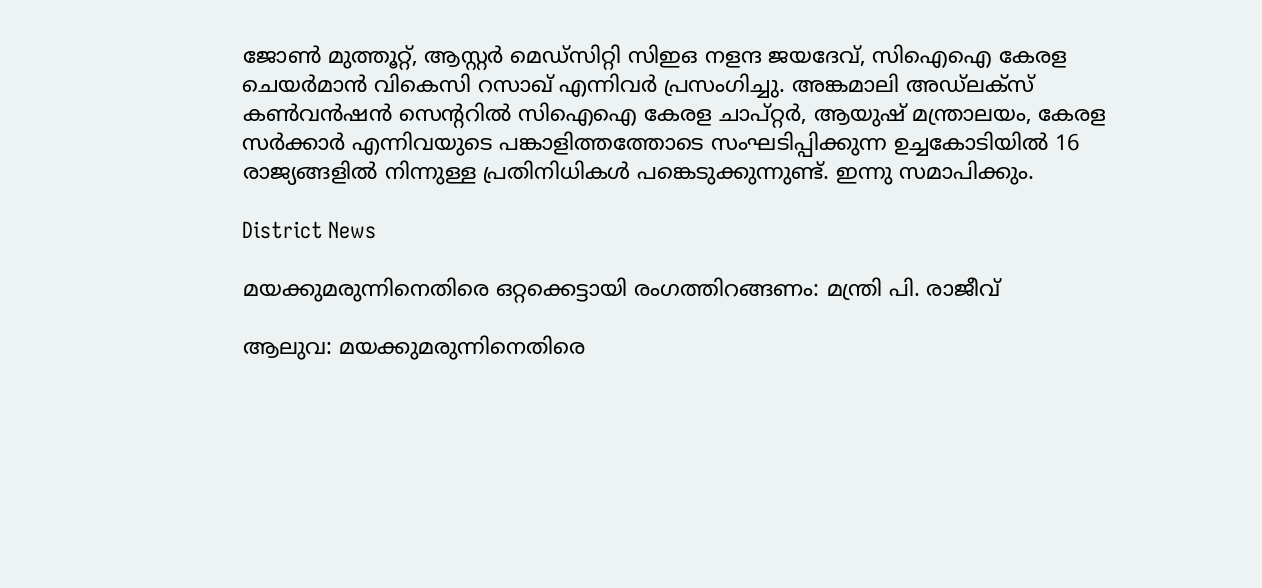ജോൺ മുത്തൂറ്റ്, ആസ്റ്റർ മെഡ്സിറ്റി സിഇഒ നളന്ദ ജയദേവ്, സിഐഐ കേരള ചെയർമാൻ വികെസി റസാഖ് എന്നിവർ പ്രസംഗിച്ചു. അങ്കമാലി അഡ്‌ലക്സ് കൺവൻഷൻ സെന്‍ററിൽ സിഐഐ കേരള ചാപ്റ്റർ, ആയുഷ് മന്ത്രാലയം, കേരള സർക്കാർ എന്നിവയുടെ പങ്കാളിത്തത്തോടെ സംഘടിപ്പിക്കുന്ന ഉച്ചകോടിയിൽ 16 രാജ്യങ്ങളിൽ നിന്നുള്ള പ്രതിനിധികൾ പങ്കെടുക്കുന്നുണ്ട്. ഇന്നു സമാപിക്കും.

District News

മയക്കുമരുന്നിനെതിരെ ഒറ്റക്കെട്ടായി രംഗത്തിറങ്ങണം: മന്ത്രി പി. രാജീവ്

ആലുവ: മയക്കുമരുന്നിനെതിരെ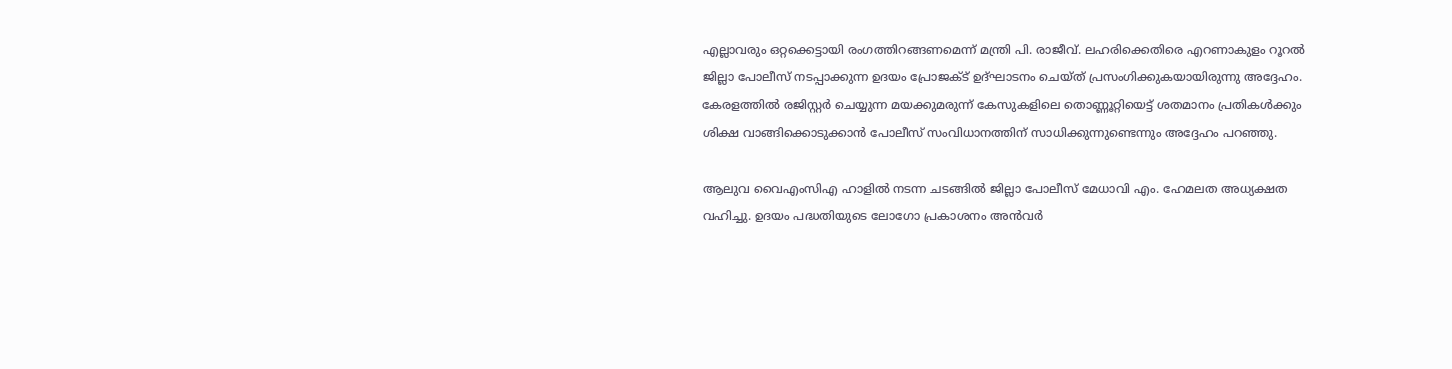എല്ലാവരും ഒറ്റക്കെട്ടായി രംഗത്തിറങ്ങണമെന്ന് മന്ത്രി പി. രാജീവ്. ലഹരിക്കെതിരെ എറണാകുളം റൂറൽ ജില്ലാ പോലീസ് നടപ്പാക്കുന്ന ഉദയം പ്രോജക്ട് ഉദ്ഘാടനം ചെയ്ത് പ്രസംഗിക്കുകയായിരുന്നു അദ്ദേഹം.
കേരളത്തിൽ രജിസ്റ്റർ ചെയ്യുന്ന മയക്കുമരുന്ന് കേസുകളിലെ തൊണ്ണൂറ്റിയെട്ട് ശതമാനം പ്രതികൾക്കും ശിക്ഷ വാങ്ങിക്കൊടുക്കാൻ പോലീസ് സംവിധാനത്തിന് സാധിക്കുന്നുണ്ടെന്നും അദ്ദേഹം പറഞ്ഞു.

ആലുവ വൈഎംസിഎ ഹാളിൽ നടന്ന ചടങ്ങിൽ ജില്ലാ പോലീസ് മേധാവി എം. ഹേമലത അധ്യക്ഷത വഹിച്ചു. ഉദയം പദ്ധതിയുടെ ലോഗോ പ്രകാശനം അൻവർ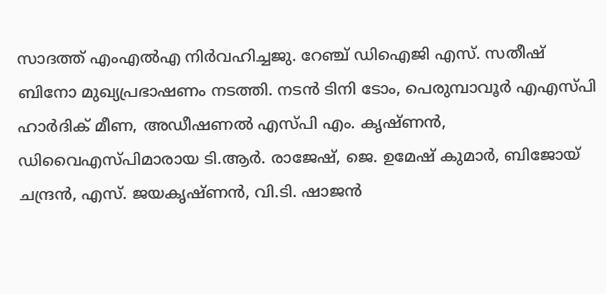സാദത്ത് എംഎൽഎ നിർവഹിച്ചജു. റേഞ്ച് ഡിഐജി എസ്. സതീഷ് ബിനോ മുഖ്യപ്രഭാഷണം നടത്തി. നടൻ ടിനി ടോം, പെരുമ്പാവൂർ എഎസ്പി ഹാർദിക് മീണ, അഡീഷണൽ എസ്പി എം. കൃഷ്ണൻ, ഡിവൈഎസ്പിമാരായ ടി.ആർ. രാജേഷ്, ജെ. ഉമേഷ് കുമാർ, ബിജോയ് ചന്ദ്രൻ, എസ്. ജയകൃഷ്ണൻ, വി.ടി. ഷാജൻ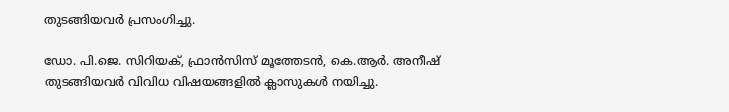തുടങ്ങിയവർ പ്രസംഗിച്ചു.

ഡോ. പി.ജെ. സിറിയക്, ഫ്രാൻസിസ് മൂത്തേടൻ, കെ.ആർ. അനീഷ് തുടങ്ങിയവർ വിവിധ വിഷയങ്ങളിൽ ക്ലാസുകൾ നയിച്ചു.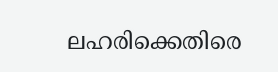ലഹരിക്കെതിരെ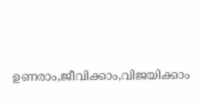ഉണരാം,ജീവിക്കാം,വിജയിക്കാം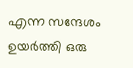എന്ന സന്ദേശം ഉയർത്തി ഒരു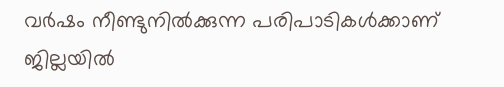വർഷം നീണ്ടുനിൽക്കുന്ന പരിപാടികൾക്കാണ് ജില്ലയിൽ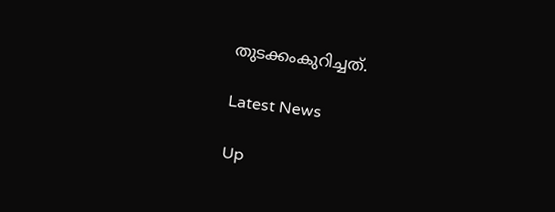തുടക്കംകുറിച്ചത്.

Latest News

Up